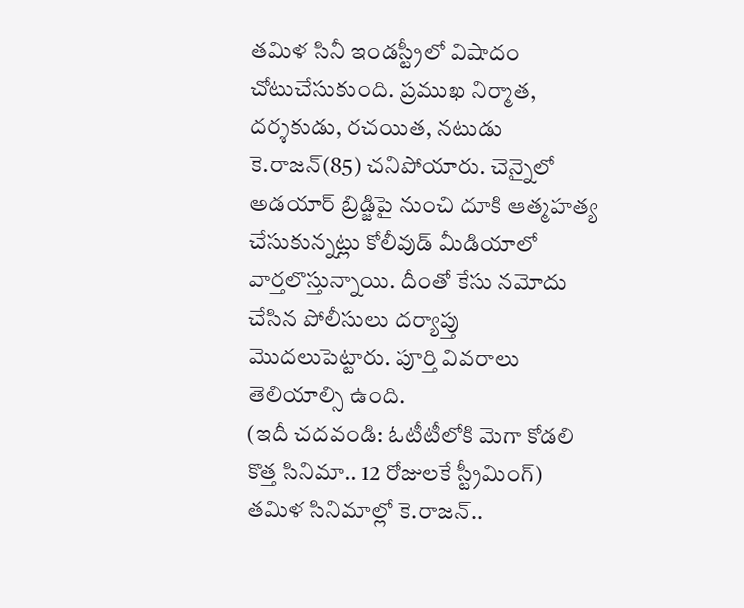తమిళ సినీ ఇండస్ట్రీలో విషాదం చోటుచేసుకుంది. ప్రముఖ నిర్మాత, దర్శకుడు, రచయిత, నటుడు కె.రాజన్(85) చనిపోయారు. చెన్నైలో అడయార్ బ్రిడ్జిపై నుంచి దూకి ఆత్మహత్య చేసుకున్నట్లు కోలీవుడ్ మీడియాలో వార్తలొస్తున్నాయి. దీంతో కేసు నమోదు చేసిన పోలీసులు దర్యాప్తు మొదలుపెట్టారు. పూర్తి వివరాలు తెలియాల్సి ఉంది.
(ఇదీ చదవండి: ఓటీటీలోకి మెగా కోడలి కొత్త సినిమా.. 12 రోజులకే స్ట్రీమింగ్)
తమిళ సినిమాల్లో కె.రాజన్..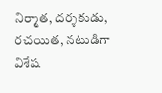నిర్మాత, దర్శకుడు, రచయిత, నటుడిగా విశేష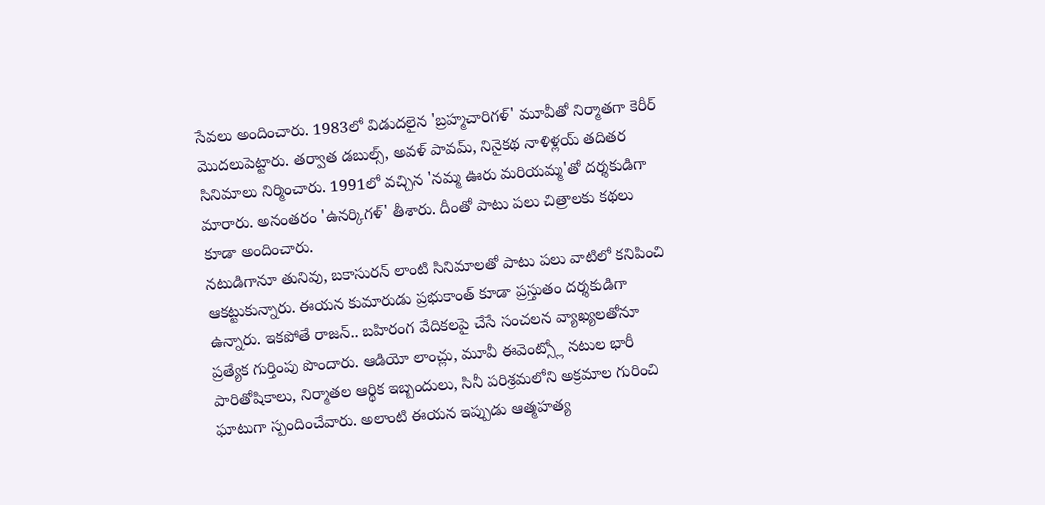సేవలు అందించారు. 1983లో విడుదలైన 'బ్రహ్మచారిగళ్' మూవీతో నిర్మాతగా కెరీర్ మొదలుపెట్టారు. తర్వాత డబుల్స్, అవళ్ పావమ్, నినైకథ నాళిళ్లయ్ తదితర సినిమాలు నిర్మించారు. 1991లో వచ్చిన 'నమ్మ ఊరు మరియమ్మ'తో దర్శకుడిగా మారారు. అనంతరం 'ఉనర్కిగళ్' తీశారు. దీంతో పాటు పలు చిత్రాలకు కథలు కూడా అందించారు.
నటుడిగానూ తునివు, బకాసురన్ లాంటి సినిమాలతో పాటు పలు వాటిలో కనిపించి ఆకట్టుకున్నారు. ఈయన కుమారుడు ప్రభుకాంత్ కూడా ప్రస్తుతం దర్శకుడిగా ఉన్నారు. ఇకపోతే రాజన్.. బహిరంగ వేదికలపై చేసే సంచలన వ్యాఖ్యలతోనూ ప్రత్యేక గుర్తింపు పొందారు. ఆడియో లాంచ్లు, మూవీ ఈవెంట్స్లో నటుల భారీ పారితోషికాలు, నిర్మాతల ఆర్థిక ఇబ్బందులు, సినీ పరిశ్రమలోని అక్రమాల గురించి ఘాటుగా స్పందించేవారు. అలాంటి ఈయన ఇప్పుడు ఆత్మహత్య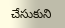చేసుకుని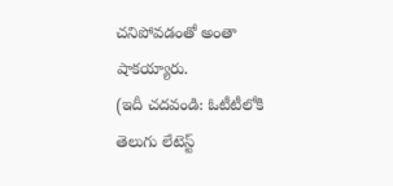చనిపోవడంతో అంతా షాకయ్యారు.
(ఇదీ చదవండి: ఓటీటీలోకి తెలుగు లేటెస్ట్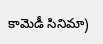కామెడీ సినిమా)